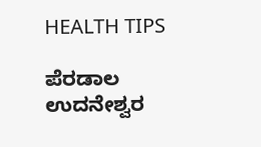HEALTH TIPS

ಪೆರಡಾಲ ಉದನೇಶ್ವರ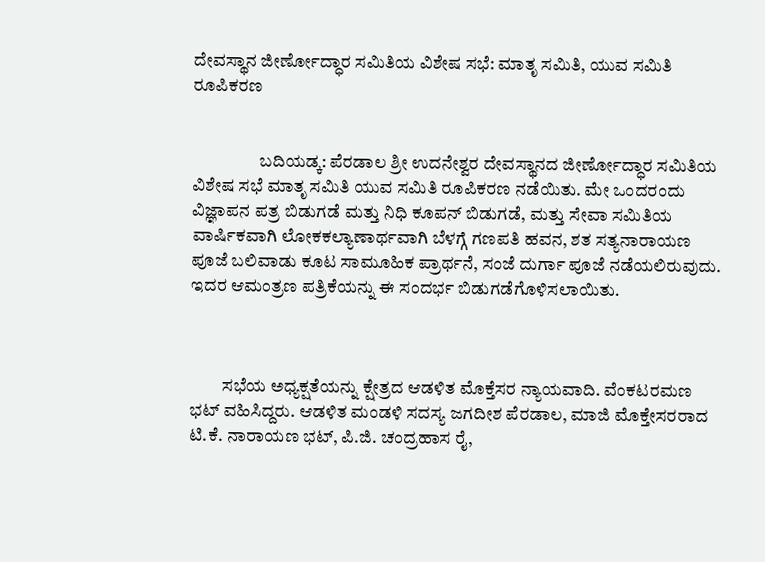ದೇವಸ್ಥಾನ ಜೀರ್ಣೋದ್ಧಾರ ಸಮಿತಿಯ ವಿಶೇಷ ಸಭೆ: ಮಾತೃ ಸಮಿತಿ, ಯುವ ಸಮಿತಿ ರೂಪಿಕರಣ


                   ಬದಿಯಡ್ಕ: ಪೆರಡಾಲ ಶ್ರೀ ಉದನೇಶ್ವರ ದೇವಸ್ಥಾನದ ಜೀರ್ಣೋದ್ಧಾರ ಸಮಿತಿಯ ವಿಶೇಷ ಸಭೆ ಮಾತೃ ಸಮಿತಿ ಯುವ ಸಮಿತಿ ರೂಪಿಕರಣ ನಡೆಯಿತು. ಮೇ ಒಂದರಂದು ವಿಜ್ಞಾಪನ ಪತ್ರ ಬಿಡುಗಡೆ ಮತ್ತು ನಿಧಿ ಕೂಪನ್ ಬಿಡುಗಡೆ, ಮತ್ತು ಸೇವಾ ಸಮಿತಿಯ ವಾರ್ಷಿಕವಾಗಿ ಲೋಕಕಲ್ಯಾಣಾರ್ಥವಾಗಿ ಬೆಳಗ್ಗೆ ಗಣಪತಿ ಹವನ, ಶತ ಸತ್ಯನಾರಾಯಣ ಪೂಜೆ ಬಲಿವಾಡು ಕೂಟ ಸಾಮೂಹಿಕ ಪ್ರಾರ್ಥನೆ, ಸಂಜೆ ದುರ್ಗಾ ಪೂಜೆ ನಡೆಯಲಿರುವುದು. ಇದರ ಆಮಂತ್ರಣ ಪತ್ರಿಕೆಯನ್ನು ಈ ಸಂದರ್ಭ ಬಿಡುಗಡೆಗೊಳಿಸಲಾಯಿತು.



         ಸಭೆಯ ಅಧ್ಯಕ್ಷತೆಯನ್ನು ಕ್ಷೇತ್ರದ ಆಡಳಿತ ಮೊಕ್ತೆಸರ ನ್ಯಾಯವಾದಿ. ವೆಂಕಟರಮಣ ಭಟ್ ವಹಿಸಿದ್ದರು. ಆಡಳಿತ ಮಂಡಳಿ ಸದಸ್ಯ ಜಗದೀಶ ಪೆರಡಾಲ, ಮಾಜಿ ಮೊಕ್ತೇಸರರಾದ ಟಿ.ಕೆ. ನಾರಾಯಣ ಭಟ್, ಪಿ.ಜಿ. ಚಂದ್ರಹಾಸ ರೈ,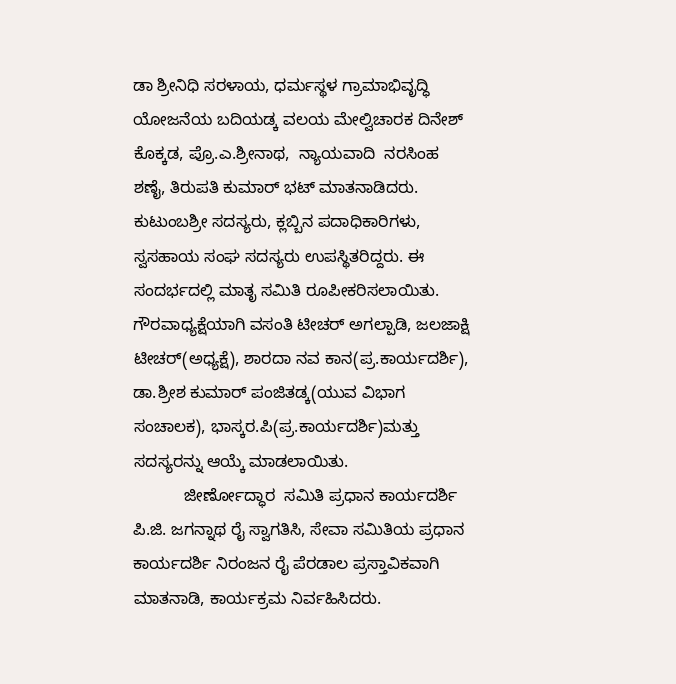ಡಾ ಶ್ರೀನಿಧಿ ಸರಳಾಯ, ಧರ್ಮಸ್ಥಳ ಗ್ರಾಮಾಭಿವೃದ್ಧಿ ಯೋಜನೆಯ ಬದಿಯಡ್ಕ ವಲಯ ಮೇಲ್ವಿಚಾರಕ ದಿನೇಶ್ ಕೊಕ್ಕಡ, ಪ್ರೊ.ಎ.ಶ್ರೀನಾಥ,  ನ್ಯಾಯವಾದಿ  ನರಸಿಂಹ ಶಣೈ, ತಿರುಪತಿ ಕುಮಾರ್ ಭಟ್ ಮಾತನಾಡಿದರು. ಕುಟುಂಬಶ್ರೀ ಸದಸ್ಯರು, ಕ್ಲಬ್ಬಿನ ಪದಾಧಿಕಾರಿಗಳು, ಸ್ವಸಹಾಯ ಸಂಘ ಸದಸ್ಯರು ಉಪಸ್ಥಿತರಿದ್ದರು. ಈ ಸಂದರ್ಭದಲ್ಲಿ ಮಾತೃ ಸಮಿತಿ ರೂಪೀಕರಿಸಲಾಯಿತು. ಗೌರವಾಧ್ಯಕ್ಷೆಯಾಗಿ ವಸಂತಿ ಟೀಚರ್ ಅಗಲ್ಪಾಡಿ, ಜಲಜಾಕ್ಷಿ ಟೀಚರ್(ಅಧ್ಯಕ್ಷೆ), ಶಾರದಾ ನವ ಕಾನ(ಪ್ರ.ಕಾರ್ಯದರ್ಶಿ), ಡಾ.ಶ್ರೀಶ ಕುಮಾರ್ ಪಂಜಿತಡ್ಕ(ಯುವ ವಿಭಾಗ ಸಂಚಾಲಕ), ಭಾಸ್ಕರ.ಪಿ(ಪ್ರ.ಕಾರ್ಯದರ್ಶಿ)ಮತ್ತು ಸದಸ್ಯರನ್ನು ಆಯ್ಕೆ ಮಾಡಲಾಯಿತು.
           ಜೀರ್ಣೋದ್ಧಾರ  ಸಮಿತಿ ಪ್ರಧಾನ ಕಾರ್ಯದರ್ಶಿ ಪಿ.ಜಿ. ಜಗನ್ನಾಥ ರೈ ಸ್ವಾಗತಿಸಿ, ಸೇವಾ ಸಮಿತಿಯ ಪ್ರಧಾನ ಕಾರ್ಯದರ್ಶಿ ನಿರಂಜನ ರೈ ಪೆರಡಾಲ ಪ್ರಸ್ತಾವಿಕವಾಗಿ ಮಾತನಾಡಿ, ಕಾರ್ಯಕ್ರಮ ನಿರ್ವಹಿಸಿದರು.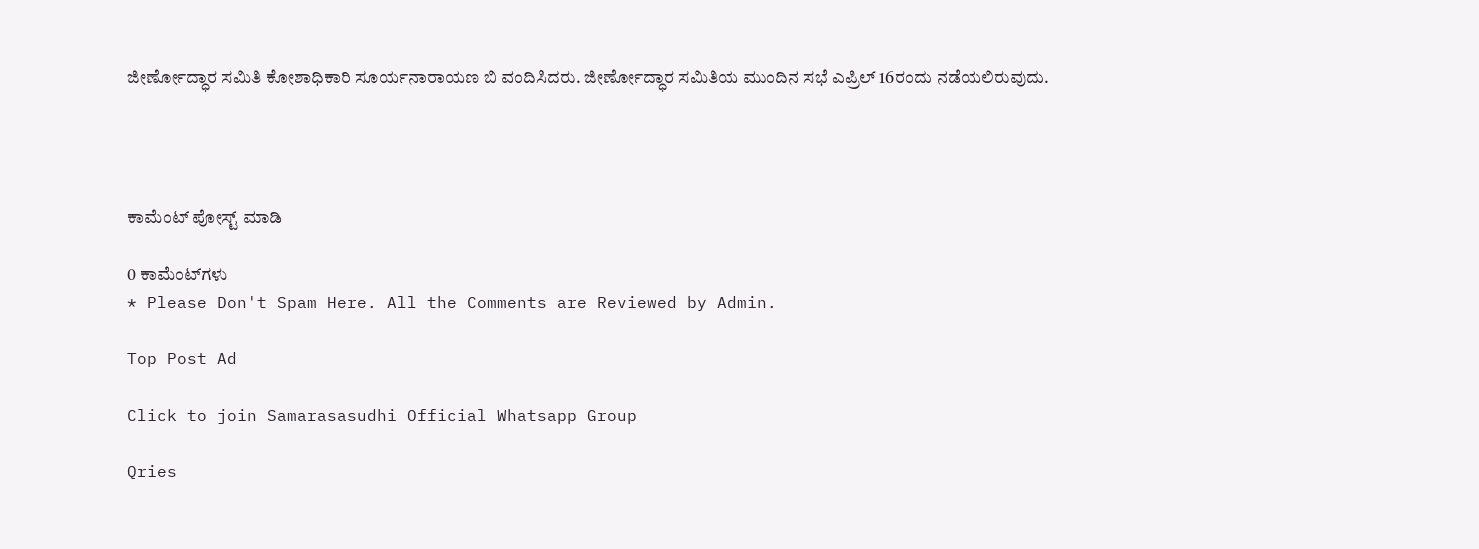ಜೀರ್ಣೋದ್ಧಾರ ಸಮಿತಿ ಕೋಶಾಧಿಕಾರಿ ಸೂರ್ಯನಾರಾಯಣ ಬಿ ವಂದಿಸಿದರು. ಜೀರ್ಣೋದ್ಧಾರ ಸಮಿತಿಯ ಮುಂದಿನ ಸಭೆ ಎಪ್ರಿಲ್ 16ರಂದು ನಡೆಯಲಿರುವುದು.




ಕಾಮೆಂಟ್‌‌ ಪೋಸ್ಟ್‌ ಮಾಡಿ

0 ಕಾಮೆಂಟ್‌ಗಳು
* Please Don't Spam Here. All the Comments are Reviewed by Admin.

Top Post Ad

Click to join Samarasasudhi Official Whatsapp Group

Qries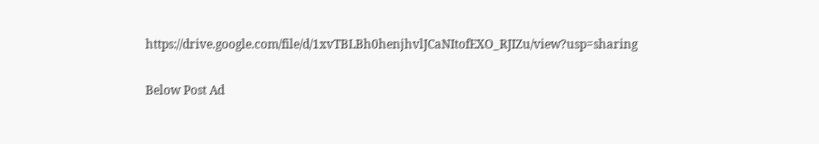https://drive.google.com/file/d/1xvTBLBh0henjhvlJCaNItofEXO_RJIZu/view?usp=sharing

Below Post Ad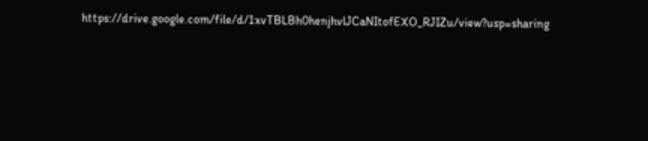https://drive.google.com/file/d/1xvTBLBh0henjhvlJCaNItofEXO_RJIZu/view?usp=sharing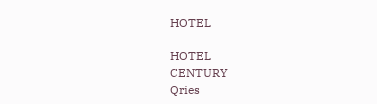HOTEL

HOTEL
CENTURY
Qries